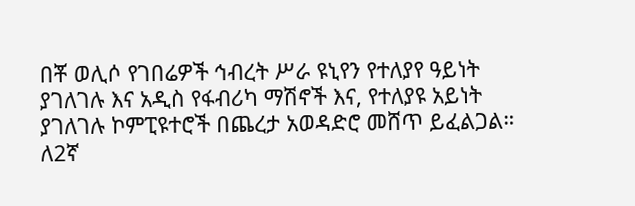በቾ ወሊሶ የገበሬዎች ኅብረት ሥራ ዩኒየን የተለያየ ዓይነት ያገለገሉ እና አዲስ የፋብሪካ ማሽኖች እና, የተለያዩ አይነት ያገለገሉ ኮምፒዩተሮች በጨረታ አወዳድሮ መሸጥ ይፈልጋል።
ለ2ኛ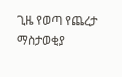ጊዜ የወጣ የጨረታ ማስታወቂያ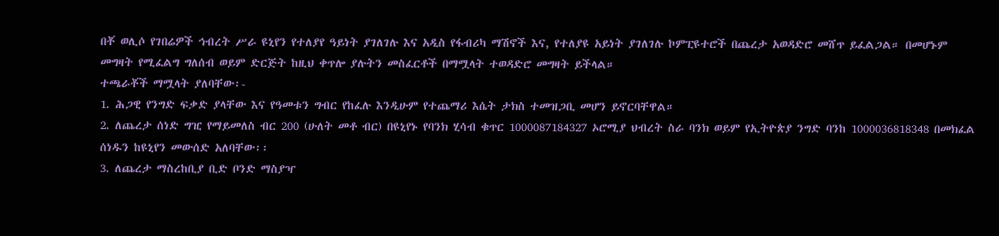በቾ ወሊሶ የገበሬዎች ኅብረት ሥራ ዩኒየን የተለያየ ዓይነት ያገለገሉ እና አዲስ የፋብሪካ ማሽኖች እና, የተለያዩ አይነት ያገለገሉ ኮምፒዩተሮች በጨረታ አወዳድሮ መሸጥ ይፈልጋል። በመሆኑም መግዛት የሚፈልግ ግለሰብ ወይም ድርጅት ከዚህ ቀጥሎ ያሉትን መስፈርቶች በማሟላት ተወዳድሮ መግዛት ይችላል።
ተጫራቾች ማሟላት ያለባቸው፡-
1. ሕጋዊ የንግድ ፍቃድ ያላቸው እና የዓመቱን ግብር የከፈሉ እንዲሁም የተጨማሪ እሴት ታክስ ተመዝጋቢ መሆን ይኖርባቸዋል።
2. ለጨረታ ሰነድ ግዢ የማይመለስ ብር 200 (ሁለት መቶ ብር) በዩኒየኑ የባንክ ሂሳብ ቁጥር 1000087184327 ኦሮሚያ ህብረት ስራ ባንክ ወይም የኢትዮጵያ ንግድ ባንከ 1000036818348 በመክፈል ሰነዱን ከዩኒየን መውሰድ አለባቸው፡፡
3. ለጨረታ ማስረከቢያ ቢድ ቦንድ ማስያዣ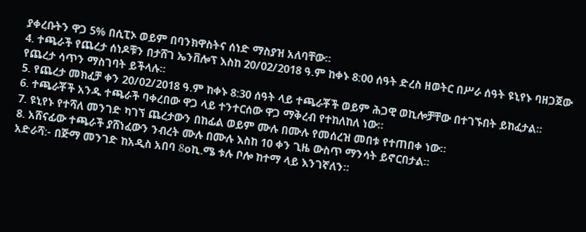ያቀረቡትን ዋጋ 5% በሲፒኦ ወይም በባንክዋስትና ሰነድ ማስያዝ አለባቸው።
4. ተጫራች የጨረታ ሰነዶቹን በታሸገ ኤንቨሎፕ እስከ 20/02/2018 ዓ.ም ከቀኑ 8:00 ሰዓት ድረስ ዘወትር በሥራ ሰዓት ዩኒየኑ ባዘጋጀው የጨረታ ሳጥን ማስገባት ይችላሉ፡፡
5. የጨረታ መክፈቻ ቀን 20/02/2018 ዓ.ም ከቀኑ 8:30 ሰዓት ላይ ተጫራቾች ወይም ሕጋዊ ወኪሎቻቸው በተገኙበት ይከፈታል።
6. ተጫራቾች አንዱ ተጫራች ባቀረበው ዋጋ ላይ ተንተርሰው ዋጋ ማቅረብ የተከለከለ ነው።
7. ዩኒየኑ የተሻለ መንገድ ካገኘ ጨረታውን በከፊል ወይም ሙሉ በሙሉ የመሰረዝ መበቱ የተጠበቀ ነው።
8. አሸናፊው ተጫራች ያሸነፈውን ንብረት ሙሉ በሙሉ እስከ 10 ቀን ጊዜ ውስጥ ማንሳት ይኖርበታል።
አድራሻ:- በጅማ መንገድ ከአዲስ አበባ 8oኪ.ሜ ቱሉ ቦሎ ከተማ ላይ እንገኛለን።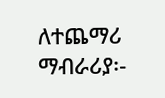ለተጨማሪ ማብራሪያ፡-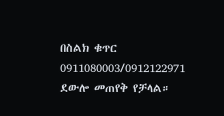በስልክ ቁጥር 0911080003/0912122971 ደውሎ መጠየቅ የቻላል።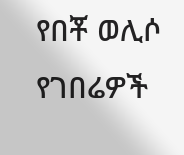የበቾ ወሊሶ የገበሬዎች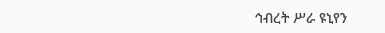ኅብረት ሥራ ዩኒየን